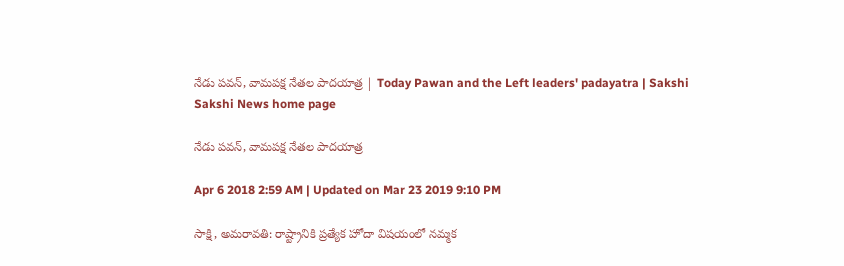నేడు పవన్, వామపక్ష నేతల పాదయాత్ర | Today Pawan and the Left leaders' padayatra | Sakshi
Sakshi News home page

నేడు పవన్, వామపక్ష నేతల పాదయాత్ర

Apr 6 2018 2:59 AM | Updated on Mar 23 2019 9:10 PM

సాక్షి, అమరావతి: రాష్ట్రానికి ప్రత్యేక హోదా విషయంలో నమ్మక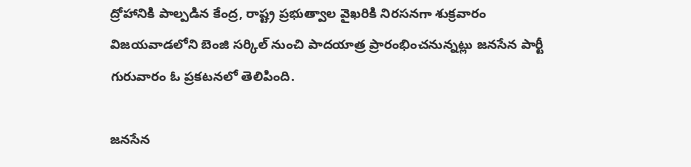ద్రోహానికి పాల్పడిన కేంద్ర, రాష్ట్ర ప్రభుత్వాల వైఖరికి నిరసనగా శుక్రవారం విజయవాడలోని బెంజి సర్కిల్‌ నుంచి పాదయాత్ర ప్రారంభించనున్నట్లు జనసేన పార్టీ గురువారం ఓ ప్రకటనలో తెలిపింది.

జనసేన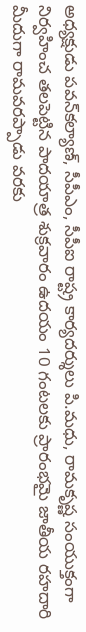అధ్యక్షుడు పవన్‌కల్యాణ్, సీపీఎం, సీపీఐ రాష్ట్ర కార్యదర్శులు పి.మధు, రామకృష్ణ సంయుక్తంగా నిర్వహించ తలపెట్టిన పాదయాత్ర శుక్రవారం ఉదయం 10 గంటలకు ప్రారంభమై జాతీయ రహదారి మీదుగా రామవరప్పాడు వరకు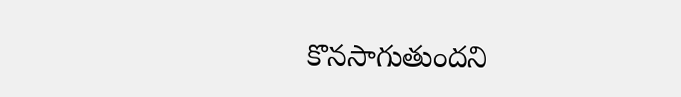కొనసాగుతుందని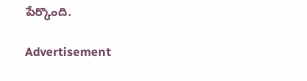పేర్కొంది.

Advertisement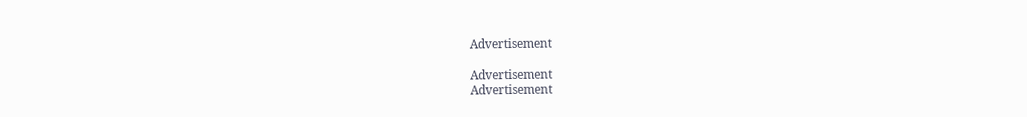Advertisement

Advertisement
Advertisement